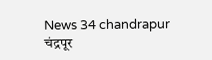News 34 chandrapur
चंद्रपूर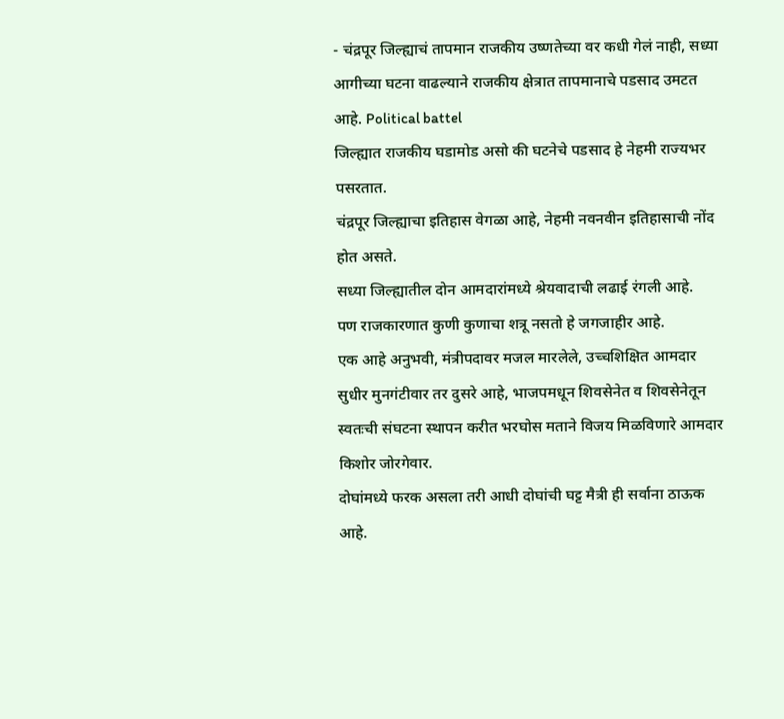- चंद्रपूर जिल्ह्याचं तापमान राजकीय उष्णतेच्या वर कधी गेलं नाही, सध्या आगीच्या घटना वाढल्याने राजकीय क्षेत्रात तापमानाचे पडसाद उमटत आहे. Political battel
जिल्ह्यात राजकीय घडामोड असो की घटनेचे पडसाद हे नेहमी राज्यभर पसरतात.
चंद्रपूर जिल्ह्याचा इतिहास वेगळा आहे, नेहमी नवनवीन इतिहासाची नोंद होत असते.
सध्या जिल्ह्यातील दोन आमदारांमध्ये श्रेयवादाची लढाई रंगली आहे.
पण राजकारणात कुणी कुणाचा शत्रू नसतो हे जगजाहीर आहे.
एक आहे अनुभवी, मंत्रीपदावर मजल मारलेले, उच्चशिक्षित आमदार सुधीर मुनगंटीवार तर दुसरे आहे, भाजपमधून शिवसेनेत व शिवसेनेतून स्वतःची संघटना स्थापन करीत भरघोस मताने विजय मिळविणारे आमदार किशोर जोरगेवार.
दोघांमध्ये फरक असला तरी आधी दोघांची घट्ट मैत्री ही सर्वाना ठाऊक आहे.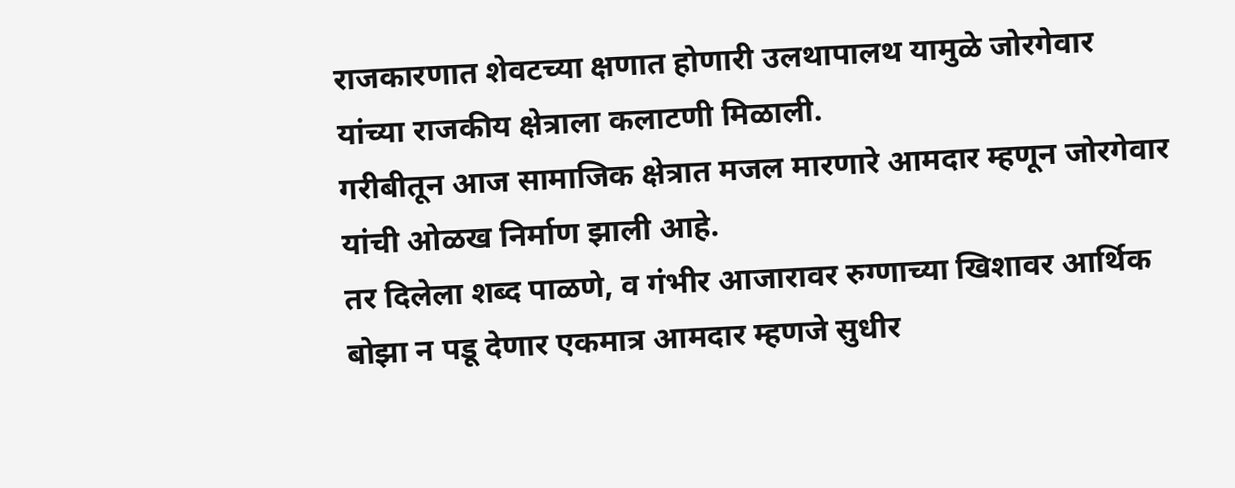राजकारणात शेवटच्या क्षणात होणारी उलथापालथ यामुळे जोरगेवार यांच्या राजकीय क्षेत्राला कलाटणी मिळाली.
गरीबीतून आज सामाजिक क्षेत्रात मजल मारणारे आमदार म्हणून जोरगेवार यांची ओळख निर्माण झाली आहे.
तर दिलेला शब्द पाळणे, व गंभीर आजारावर रुग्णाच्या खिशावर आर्थिक बोझा न पडू देणार एकमात्र आमदार म्हणजे सुधीर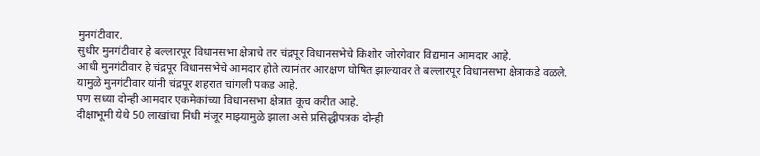मुनगंटीवार.
सुधीर मुनगंटीवार हे बल्लारपूर विधानसभा क्षेत्राचे तर चंद्रपूर विधानसभेचे किशोर जोरगेवार विद्यमान आमदार आहे.
आधी मुनगंटीवार हे चंद्रपूर विधानसभेचे आमदार होते त्यानंतर आरक्षण घोषित झाल्यावर ते बल्लारपूर विधानसभा क्षेत्राकडे वळले.
यामुळे मुनगंटीवार यांनी चंद्रपूर शहरात चांगली पकड आहे.
पण सध्या दोन्ही आमदार एकमेकांच्या विधानसभा क्षेत्रात कूच करीत आहे.
दीक्षाभूमी येथे 50 लाखांचा निधी मंजूर माझ्यामुळे झाला असे प्रसिद्धीपत्रक दोन्ही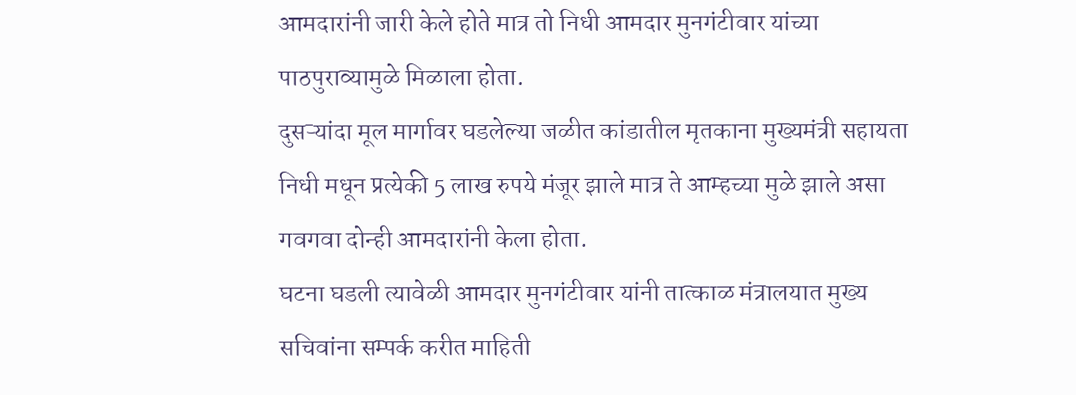आमदारांनी जारी केले होते मात्र तो निधी आमदार मुनगंटीवार यांच्या पाठपुराव्यामुळे मिळाला होता.
दुसऱ्यांदा मूल मार्गावर घडलेल्या जळीत कांडातील मृतकाना मुख्यमंत्री सहायता निधी मधून प्रत्येकी 5 लाख रुपये मंजूर झाले मात्र ते आम्हच्या मुळे झाले असा गवगवा दोन्ही आमदारांनी केला होता.
घटना घडली त्यावेळी आमदार मुनगंटीवार यांनी तात्काळ मंत्रालयात मुख्य सचिवांना सम्पर्क करीत माहिती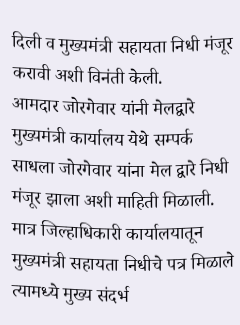दिली व मुख्यमंत्री सहायता निधी मंजूर करावी अशी विनंती केली.
आमदार जोरगेवार यांनी मेलद्वारे मुख्यमंत्री कार्यालय येथे सम्पर्क साधला जोरगेवार यांना मेल द्वारे निधी मंजूर झाला अशी माहिती मिळाली.
मात्र जिल्हाधिकारी कार्यालयातून मुख्यमंत्री सहायता निधीचे पत्र मिळाले त्यामध्ये मुख्य संदर्भ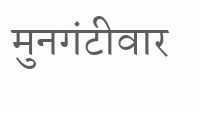मुनगंटीवार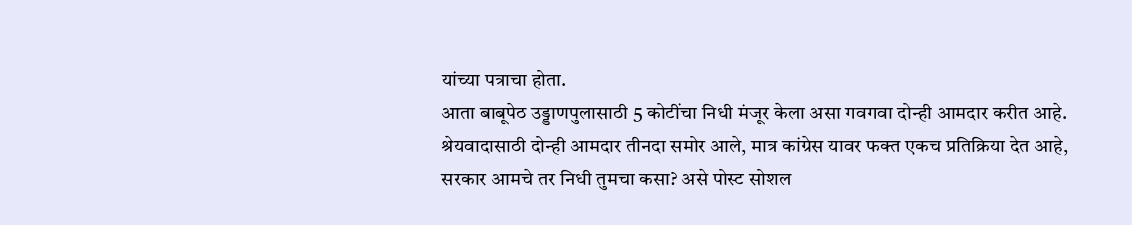यांच्या पत्राचा होता.
आता बाबूपेठ उड्डाणपुलासाठी 5 कोटींचा निधी मंजूर केला असा गवगवा दोन्ही आमदार करीत आहे.
श्रेयवादासाठी दोन्ही आमदार तीनदा समोर आले, मात्र कांग्रेस यावर फक्त एकच प्रतिक्रिया देत आहे, सरकार आमचे तर निधी तुमचा कसा? असे पोस्ट सोशल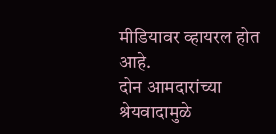मीडियावर व्हायरल होत आहे.
दोन आमदारांच्या श्रेयवादामुळे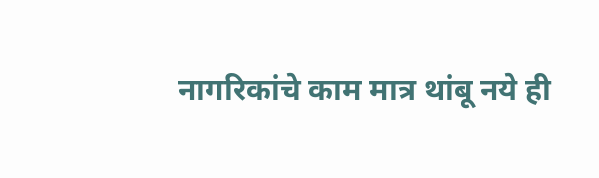नागरिकांचे काम मात्र थांबू नये ही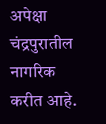अपेक्षा चंद्रपुरातील नागरिक करीत आहे.